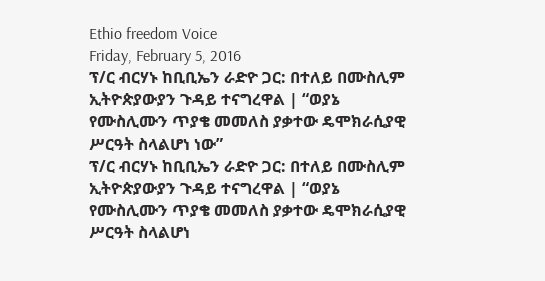Ethio freedom Voice
Friday, February 5, 2016
ፕ/ር ብርሃኑ ከቢቢኤን ራድዮ ጋር: በተለይ በሙስሊም ኢትዮጵያውያን ጉዳይ ተናግረዋል | “ወያኔ የሙስሊሙን ጥያቄ መመለስ ያቃተው ዴሞክራሲያዊ ሥርዓት ስላልሆነ ነው”
ፕ/ር ብርሃኑ ከቢቢኤን ራድዮ ጋር: በተለይ በሙስሊም ኢትዮጵያውያን ጉዳይ ተናግረዋል | “ወያኔ የሙስሊሙን ጥያቄ መመለስ ያቃተው ዴሞክራሲያዊ ሥርዓት ስላልሆነ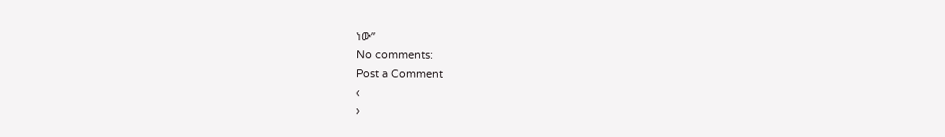ነው”
No comments:
Post a Comment
‹
›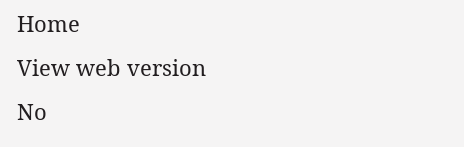Home
View web version
No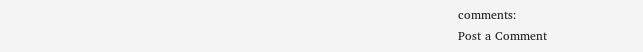comments:
Post a Comment